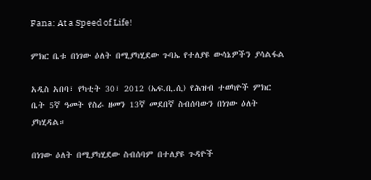Fana: At a Speed of Life!

ምክር ቤቱ በነገው ዕለት በሚያካሂደው ጉባኤ የተለያዩ ውሳኔዎችን ያሳልፋል

አዲስ አበባ፣ የካቲት 30፣ 2012 (ኤፍ.ቢ.ሲ) የሕዝብ ተወካዮች ምክር ቤት 5ኛ ዓመት የስራ ዘመን 13ኛ መደበኛ ስብሰባውን በነገው ዕለት ያካሂዳል።

በነገው ዕለት በሚያካሂደው ስብሰባም በተለያዩ ጉዳዮች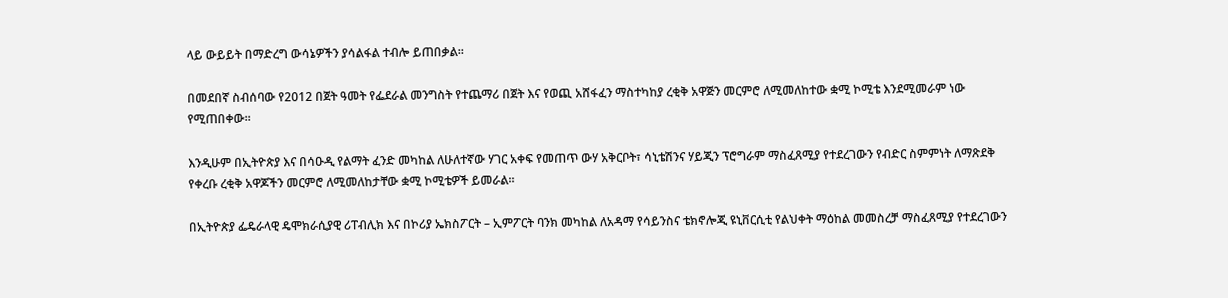ላይ ውይይት በማድረግ ውሳኔዎችን ያሳልፋል ተብሎ ይጠበቃል።

በመደበኛ ስብሰባው የ2012 በጀት ዓመት የፌደራል መንግስት የተጨማሪ በጀት እና የወጪ አሸፋፈን ማስተካከያ ረቂቅ አዋጅን መርምሮ ለሚመለከተው ቋሚ ኮሚቴ እንደሚመራም ነው የሚጠበቀው።

እንዲሁም በኢትዮጵያ እና በሳዑዲ የልማት ፈንድ መካከል ለሁለተኛው ሃገር አቀፍ የመጠጥ ውሃ አቅርቦት፣ ሳኒቴሽንና ሃይጂን ፕሮግራም ማስፈጸሚያ የተደረገውን የብድር ስምምነት ለማጽደቅ የቀረቡ ረቂቅ አዋጆችን መርምሮ ለሚመለከታቸው ቋሚ ኮሚቴዎች ይመራል።

በኢትዮጵያ ፌዴራላዊ ዴሞክራሲያዊ ሪፐብሊክ እና በኮሪያ ኤክስፖርት – ኢምፖርት ባንክ መካከል ለአዳማ የሳይንስና ቴክኖሎጂ ዩኒቨርሲቲ የልህቀት ማዕከል መመስረቻ ማስፈጸሚያ የተደረገውን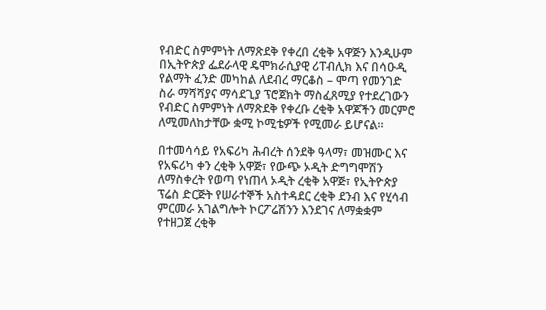የብድር ስምምነት ለማጽደቅ የቀረበ ረቂቅ አዋጅን እንዲሁም በኢትዮጵያ ፌደራላዊ ዴሞክራሲያዊ ሪፐብሊክ እና በሳዑዲ የልማት ፈንድ መካከል ለደብረ ማርቆስ – ሞጣ የመንገድ ስራ ማሻሻያና ማሳደጊያ ፕሮጀክት ማስፈጸሚያ የተደረገውን የብድር ስምምነት ለማጽደቅ የቀረቡ ረቂቅ አዋጆችን መርምሮ ለሚመለከታቸው ቋሚ ኮሚቴዎች የሚመራ ይሆናል።

በተመሳሳይ የአፍሪካ ሕብረት ሰንደቅ ዓላማ፣ መዝሙር እና የአፍሪካ ቀን ረቂቅ አዋጅ፣ የውጭ ኦዲት ድግግሞሽን ለማስቀረት የወጣ የነጠላ ኦዲት ረቂቅ አዋጅ፣ የኢትዮጵያ ፕሬስ ድርጅት የሠራተኞች አስተዳደር ረቂቅ ደንብ እና የሂሳብ ምርመራ አገልግሎት ኮርፖሬሽንን እንደገና ለማቋቋም የተዘጋጀ ረቂቅ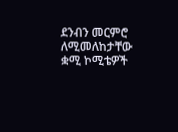ደንብን መርምሮ ለሚመለከታቸው ቋሚ ኮሚቴዎች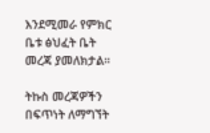እንደሚመራ የምክር ቤቱ ፅህፈት ቤት መረጃ ያመለክታል።

ትኩስ መረጃዎችን በፍጥነት ለማግኘት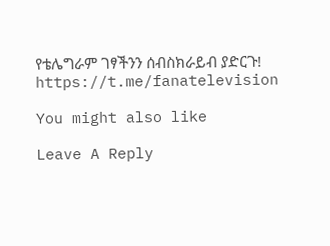የቴሌግራም ገፃችንን ሰብስክራይብ ያድርጉ!
https://t.me/fanatelevision

You might also like

Leave A Reply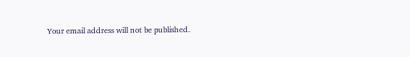Your email address will not be published.